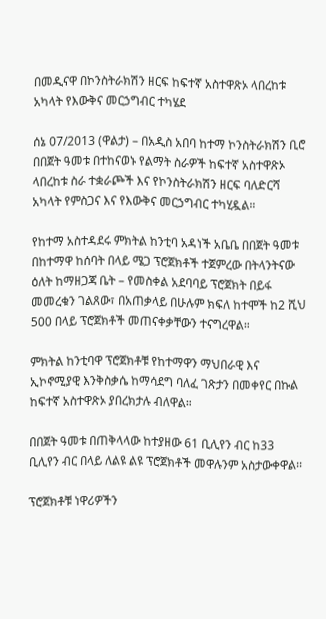በመዲናዋ በኮንስትራክሽን ዘርፍ ከፍተኛ አስተዋጽኦ ላበረከቱ አካላት የእውቅና መርኃግብር ተካሄደ

ሰኔ 07/2013 (ዋልታ) – በአዲስ አበባ ከተማ ኮንስትራክሽን ቢሮ በበጀት ዓመቱ በተከናወኑ የልማት ስራዎች ከፍተኛ አስተዋጽኦ ላበረከቱ ስራ ተቋራጮች እና የኮንስትራክሽን ዘርፍ ባለድርሻ አካላት የምስጋና እና የእውቅና መርኃግብር ተካሂዷል።

የከተማ አስተዳደሩ ምክትል ከንቲባ አዳነች አቤቤ በበጀት ዓመቱ በከተማዋ ከሰባት በላይ ሜጋ ፕሮጀክቶች ተጀምረው በትላንትናው ዕለት ከማዘጋጃ ቤት – የመስቀል አደባባይ ፕሮጀክት በይፋ መመረቁን ገልጸው፣ በአጠቃላይ በሁሉም ክፍለ ከተሞች ከ2 ሺህ 500 በላይ ፕሮጀክቶች መጠናቀቃቸውን ተናግረዋል።

ምክትል ከንቲባዋ ፕሮጀክቶቹ የከተማዋን ማህበራዊ እና ኢኮኖሚያዊ እንቅስቃሴ ከማሳደግ ባለፈ ገጽታን በመቀየር በኩል ከፍተኛ አስተዋጽኦ ያበረክታሉ ብለዋል።

በበጀት ዓመቱ በጠቅላላው ከተያዘው 61 ቢሊየን ብር ከ33 ቢሊየን ብር በላይ ለልዩ ልዩ ፕሮጀክቶች መዋሉንም አስታውቀዋል፡፡

ፕሮጀክቶቹ ነዋሪዎችን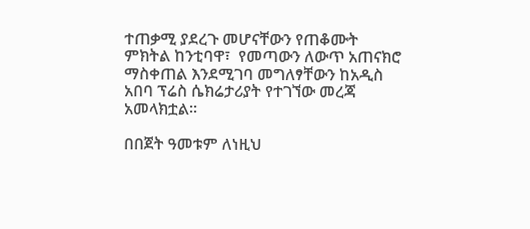ተጠቃሚ ያደረጉ መሆናቸውን የጠቆሙት ምክትል ከንቲባዋ፣  የመጣውን ለውጥ አጠናክሮ ማስቀጠል እንደሚገባ መግለፃቸውን ከአዲስ አበባ ፕሬስ ሴክሬታሪያት የተገኘው መረጃ አመላክቷል፡፡

በበጀት ዓመቱም ለነዚህ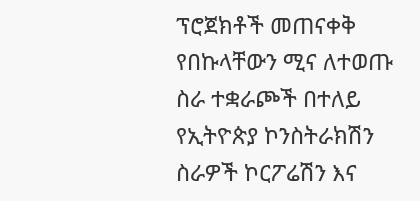ፕሮጀክቶች መጠናቀቅ የበኩላቸውን ሚና ለተወጡ ስራ ተቋራጮች በተለይ የኢትዮጵያ ኮንስትራክሽን ስራዎች ኮርፖሬሽን እና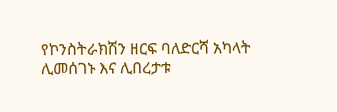የኮንስትራክሽን ዘርፍ ባለድርሻ አካላት ሊመሰገኑ እና ሊበረታቱ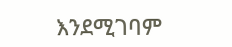እንደሚገባም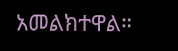አመልክተዋል።